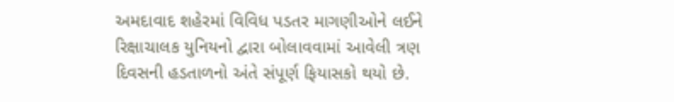અમદાવાદ શહેરમાં વિવિધ પડતર માગણીઓને લઈને રિક્ષાચાલક યુનિયનો દ્વારા બોલાવવામાં આવેલી ત્રણ દિવસની હડતાળનો અંતે સંપૂર્ણ ફિયાસકો થયો છે.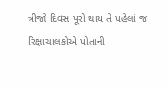ત્રીજો દિવસ પૂરો થાય તે પહેલાં જ રિક્ષાચાલકોએ પોતાની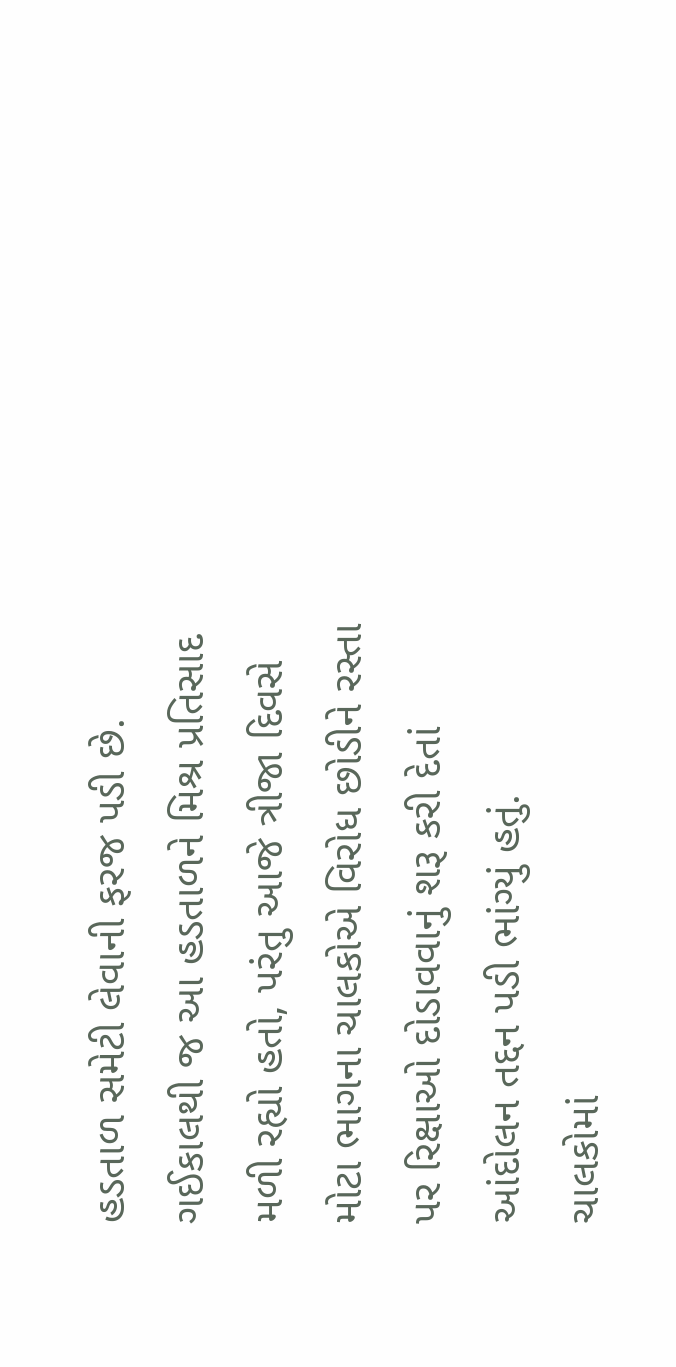હડતાળ સમેટી લેવાની ફરજ પડી છે. ગઈકાલથી જ આ હડતાળને મિશ્ર પ્રતિસાદ મળી રહ્યો હતો, પરંતુ આજે ત્રીજા દિવસે મોટા ભાગના ચાલકોએ વિરોધ છોડીને રસ્તા પર રિક્ષાઓ દોડાવવાનું શરૂ કરી દેતાં આંદોલન તદ્દન પડી ભાંગ્યું હતું.
ચાલકોમાં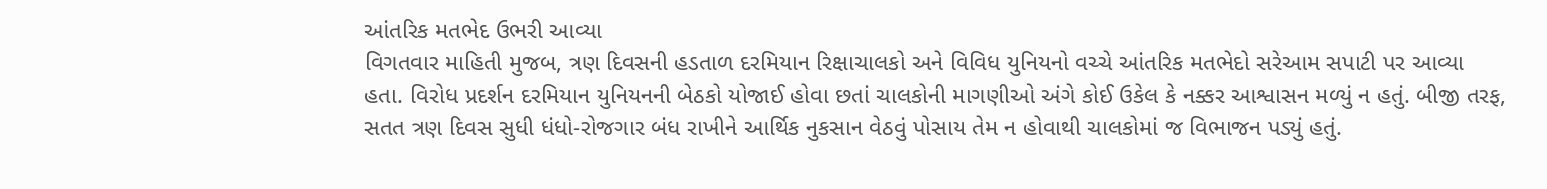આંતરિક મતભેદ ઉભરી આવ્યા
વિગતવાર માહિતી મુજબ, ત્રણ દિવસની હડતાળ દરમિયાન રિક્ષાચાલકો અને વિવિધ યુનિયનો વચ્ચે આંતરિક મતભેદો સરેઆમ સપાટી પર આવ્યા હતા. વિરોધ પ્રદર્શન દરમિયાન યુનિયનની બેઠકો યોજાઈ હોવા છતાં ચાલકોની માગણીઓ અંગે કોઈ ઉકેલ કે નક્કર આશ્વાસન મળ્યું ન હતું. બીજી તરફ, સતત ત્રણ દિવસ સુધી ધંધો-રોજગાર બંધ રાખીને આર્થિક નુકસાન વેઠવું પોસાય તેમ ન હોવાથી ચાલકોમાં જ વિભાજન પડ્યું હતું.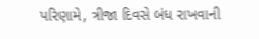પરિણામે, ત્રીજા દિવસે બંધ રાખવાની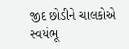જીદ છોડીને ચાલકોએ સ્વયંભૂ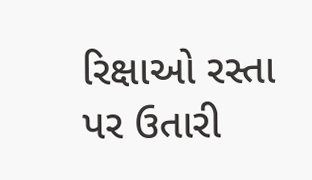રિક્ષાઓ રસ્તા પર ઉતારી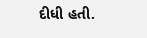દીધી હતી.